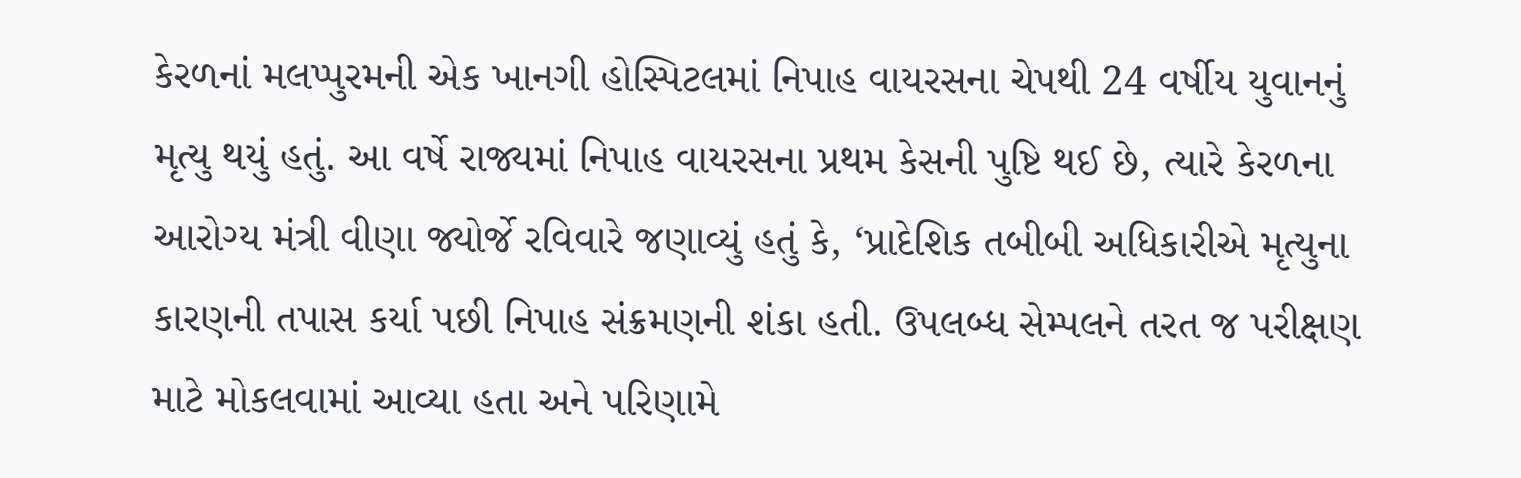કેરળનાં મલપ્પુરમની એક ખાનગી હોસ્પિટલમાં નિપાહ વાયરસના ચેપથી 24 વર્ષીય યુવાનનું મૃત્યુ થયું હતું. આ વર્ષે રાજ્યમાં નિપાહ વાયરસના પ્રથમ કેસની પુષ્ટિ થઈ છે, ત્યારે કેરળના આરોગ્ય મંત્રી વીણા જ્યોર્જે રવિવારે જણાવ્યું હતું કે, ‘પ્રાદેશિક તબીબી અધિકારીએ મૃત્યુના કારણની તપાસ કર્યા પછી નિપાહ સંક્રમણની શંકા હતી. ઉપલબ્ધ સેમ્પલને તરત જ પરીક્ષણ માટે મોકલવામાં આવ્યા હતા અને પરિણામે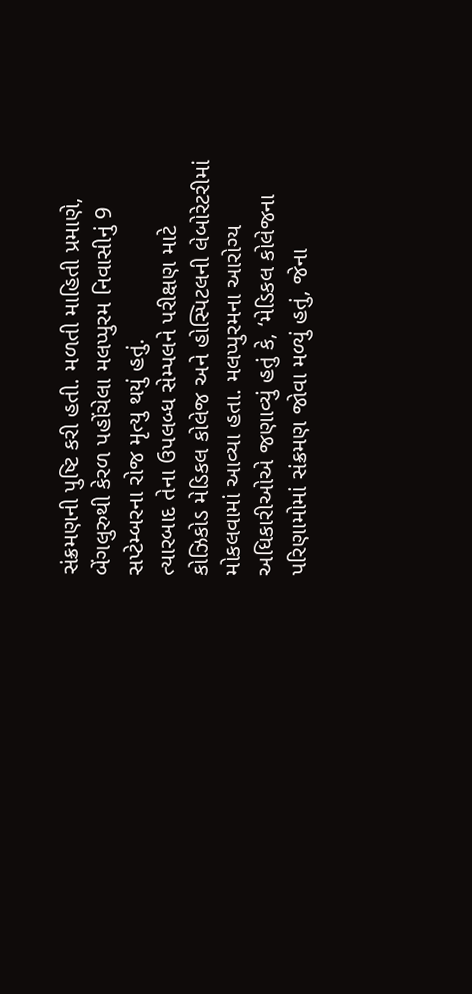સંક્રમણની પુષ્ટિ કરી હતી. મળતી માહિતી પ્રમાણે, બેંગલુરુથી કેરળ પહોંચેલા મલપ્પુરમ નિવાસીનું 9 સપ્ટેમ્બરના રોજ મૃત્યુ થયું હતું.
ત્યારબાદ તેના ઉપલબ્ધ સેમ્પલને પરીક્ષણ માટે કોઝિકોડ મેડિકલ કોલેજ અને હોસ્પિટલની લેબોરેટરીમાં મોકલવામાં આવ્યા હતા. મલપ્પુરમના આરોગ્ય અધિકારીઓએ જણાવ્યું હતું કે, ‘મેડિકલ કોલેજના પરિણામોમાં સંક્રમણ જોવા મળ્યું હતું, જેના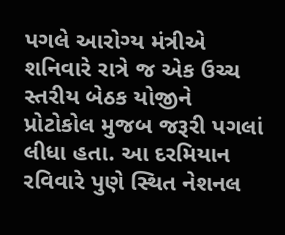પગલે આરોગ્ય મંત્રીએ શનિવારે રાત્રે જ એક ઉચ્ચ સ્તરીય બેઠક યોજીને પ્રોટોકોલ મુજબ જરૂરી પગલાં લીધા હતા. આ દરમિયાન રવિવારે પુણે સ્થિત નેશનલ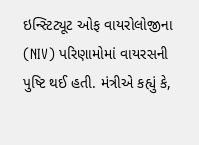ઇન્સ્ટિટ્યૂટ ઓફ વાયરોલોજીના (NIV) પરિણામોમાં વાયરસની પુષ્ટિ થઈ હતી. મંત્રીએ કહ્યું કે,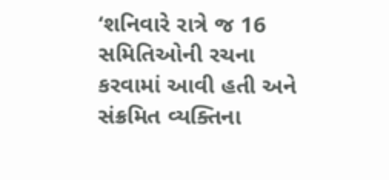‘શનિવારે રાત્રે જ 16 સમિતિઓની રચના કરવામાં આવી હતી અને સંક્રમિત વ્યક્તિના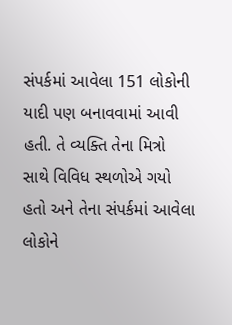સંપર્કમાં આવેલા 151 લોકોની યાદી પણ બનાવવામાં આવી હતી. તે વ્યક્તિ તેના મિત્રો સાથે વિવિધ સ્થળોએ ગયો હતો અને તેના સંપર્કમાં આવેલા લોકોને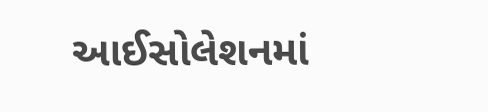આઈસોલેશનમાં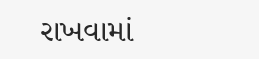રાખવામાં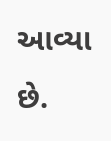આવ્યા છે.